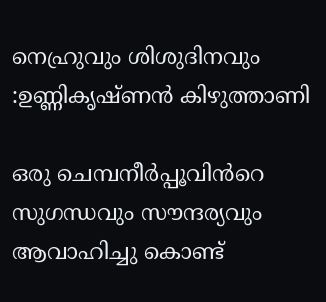നെഹ്രുവും ശിശുദിനവും :ഉണ്ണികൃഷ്ണൻ കിഴുത്താണി

ഒരു ചെമ്പനീർപ്പൂവിൻറെ സുഗന്ധവും സൗന്ദര്യവും ആവാഹിച്ചു കൊണ്ട്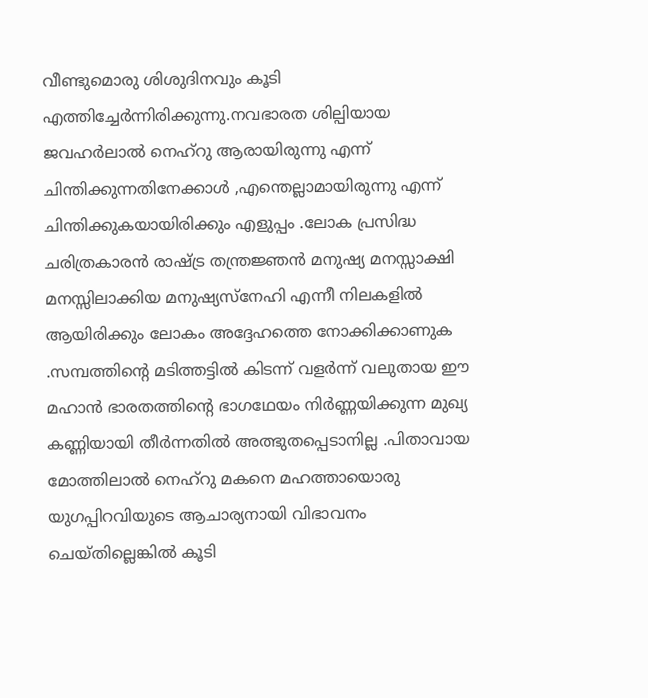വീണ്ടുമൊരു ശിശുദിനവും കൂടി എത്തിച്ചേർന്നിരിക്കുന്നു.നവഭാരത ശില്പിയായ ജവഹർലാൽ നെഹ്‌റു ആരായിരുന്നു എന്ന് ചിന്തിക്കുന്നതിനേക്കാൾ ,എന്തെല്ലാമായിരുന്നു എന്ന് ചിന്തിക്കുകയായിരിക്കും എളുപ്പം .ലോക പ്രസിദ്ധ ചരിത്രകാരൻ രാഷ്ട്ര തന്ത്രജ്ഞൻ മനുഷ്യ മനസ്സാക്ഷി മനസ്സിലാക്കിയ മനുഷ്യസ്നേഹി എന്നീ നിലകളിൽ ആയിരിക്കും ലോകം അദ്ദേഹത്തെ നോക്കിക്കാണുക .സമ്പത്തിന്റെ മടിത്തട്ടിൽ കിടന്ന് വളർന്ന് വലുതായ ഈ മഹാൻ ഭാരതത്തിന്റെ ഭാഗഥേയം നിർണ്ണയിക്കുന്ന മുഖ്യ കണ്ണിയായി തീർന്നതിൽ അത്ഭുതപ്പെടാനില്ല .പിതാവായ മോത്തിലാൽ നെഹ്‌റു മകനെ മഹത്തായൊരു യുഗപ്പിറവിയുടെ ആചാര്യനായി വിഭാവനം ചെയ്തില്ലെങ്കിൽ കൂടി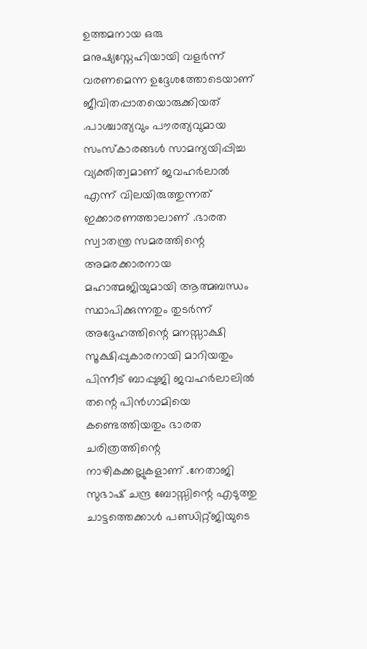ഉത്തമനായ ഒരു മനുഷ്യസ്നേഹിയായി വളർന്ന് വരണമെന്ന ഉദ്ദേശത്തോടെയാണ് ജീവിതപ്പാതയൊരുക്കിയത് .പാശ്ചാത്യവും പൗരത്യവുമായ സംസ്കാരങ്ങൾ സാമന്യയിപ്പിച്ച വ്യക്തിത്വമാണ് ജവഹർലാൽ എന്ന് വിലയിരുത്തുന്നത് ഇക്കാരണത്താലാണ് .ഭാരത സ്വാതന്ത്ര സമരത്തിന്റെ അമരക്കാരനായ മഹാത്മജിയുമായി ആത്മബന്ധം സ്ഥാപിക്കുന്നതും തുടർന്ന് അദ്ദേഹത്തിന്റെ മനസ്സാക്ഷി സൂക്ഷിപ്പുകാരനായി മാറിയതും പിന്നീട് ബാപ്പുജി ജവഹർലാലിൽ തന്റെ പിൻഗാമിയെ കണ്ടെത്തിയതും ഭാരത ചരിത്രത്തിന്റെ നാഴികക്കല്ലുകളാണ് .നേതാജി സുഭാഷ് ചന്ദ്ര ബോസ്സിന്റെ എടുത്തു ചാട്ടത്തെക്കാൾ പണ്ഡിറ്റ്ജിയുടെ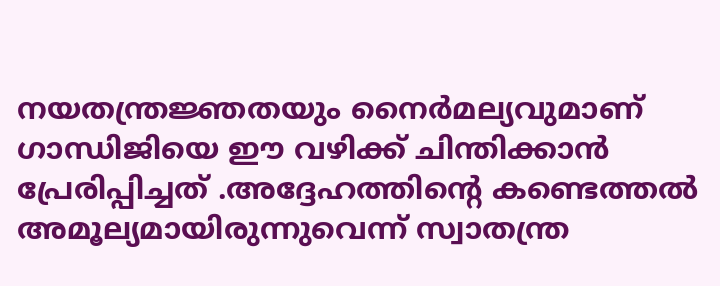നയതന്ത്രജ്ഞതയും നൈർമല്യവുമാണ് ഗാന്ധിജിയെ ഈ വഴിക്ക് ചിന്തിക്കാൻ പ്രേരിപ്പിച്ചത് .അദ്ദേഹത്തിന്റെ കണ്ടെത്തൽ അമൂല്യമായിരുന്നുവെന്ന് സ്വാതന്ത്ര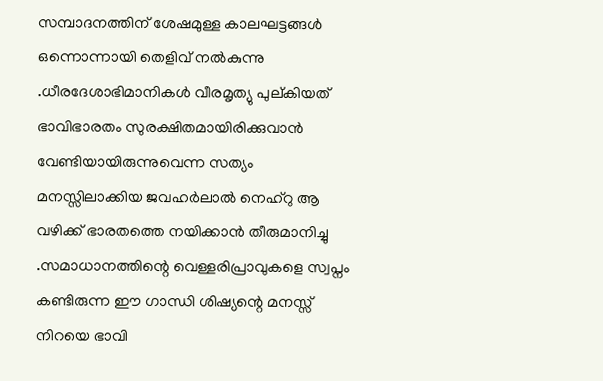സമ്പാദനത്തിന് ശേഷമുള്ള കാലഘട്ടങ്ങൾ ഒന്നൊന്നായി തെളിവ് നൽകുന്നു .ധീരദേശാഭിമാനികൾ വീരമൃത്യു പുല്കിയത് ഭാവിഭാരതം സുരക്ഷിതമായിരിക്കുവാൻ വേണ്ടിയായിരുന്നുവെന്ന സത്യം മനസ്സിലാക്കിയ ജവഹർലാൽ നെഹ്‌റു ആ വഴിക്ക് ഭാരതത്തെ നയിക്കാൻ തീരുമാനിച്ചു .സമാധാനത്തിന്റെ വെള്ളരിപ്രാവുകളെ സ്വപ്നം കണ്ടിരുന്ന ഈ ഗാന്ധി ശിഷ്യന്റെ മനസ്സ് നിറയെ ഭാവി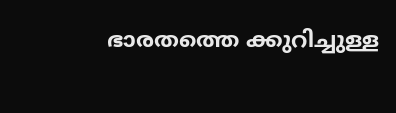ഭാരതത്തെ ക്കുറിച്ചുള്ള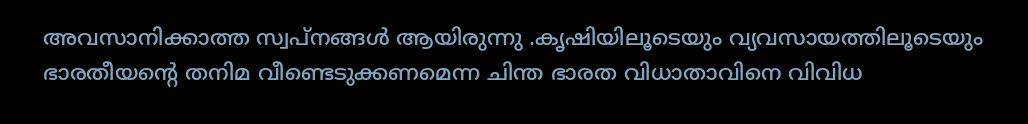അവസാനിക്കാത്ത സ്വപ്‌നങ്ങൾ ആയിരുന്നു .കൃഷിയിലൂടെയും വ്യവസായത്തിലൂടെയും ഭാരതീയന്റെ തനിമ വീണ്ടെടുക്കണമെന്ന ചിന്ത ഭാരത വിധാതാവിനെ വിവിധ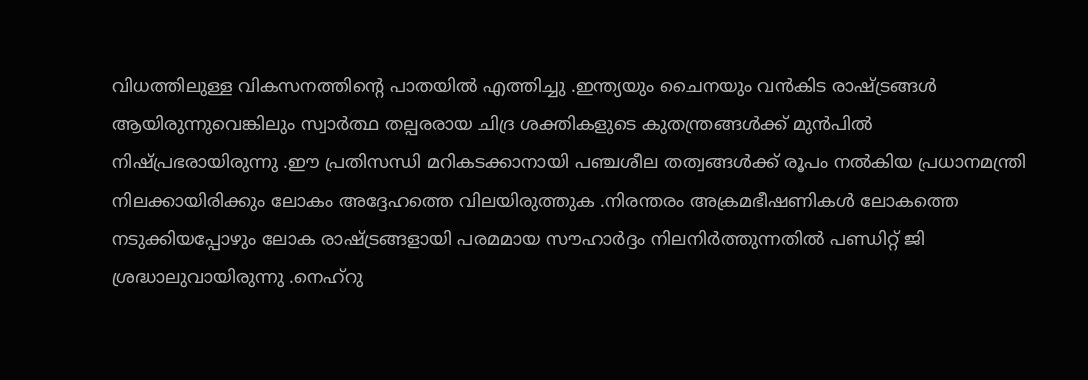വിധത്തിലുള്ള വികസനത്തിന്റെ പാതയിൽ എത്തിച്ചു .ഇന്ത്യയും ചൈനയും വൻകിട രാഷ്ട്രങ്ങൾ ആയിരുന്നുവെങ്കിലും സ്വാർത്ഥ തല്പരരായ ചിദ്ര ശക്തികളുടെ കുതന്ത്രങ്ങൾക്ക് മുൻപിൽ നിഷ്പ്രഭരായിരുന്നു .ഈ പ്രതിസന്ധി മറികടക്കാനായി പഞ്ചശീല തത്വങ്ങൾക്ക് രൂപം നൽകിയ പ്രധാനമന്ത്രി നിലക്കായിരിക്കും ലോകം അദ്ദേഹത്തെ വിലയിരുത്തുക .നിരന്തരം അക്രമഭീഷണികൾ ലോകത്തെ നടുക്കിയപ്പോഴും ലോക രാഷ്ട്രങ്ങളായി പരമമായ സൗഹാർദ്ദം നിലനിർത്തുന്നതിൽ പണ്ഡിറ്റ് ജി ശ്രദ്ധാലുവായിരുന്നു .നെഹ്‌റു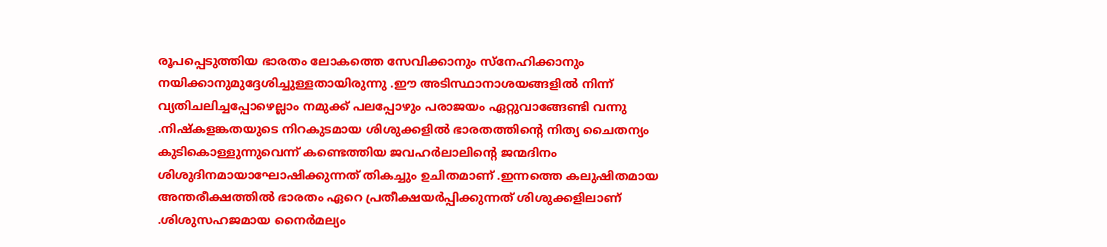രൂപപ്പെടുത്തിയ ഭാരതം ലോകത്തെ സേവിക്കാനും സ്നേഹിക്കാനും നയിക്കാനുമുദ്ദേശിച്ചുള്ളതായിരുന്നു .ഈ അടിസ്ഥാനാശയങ്ങളിൽ നിന്ന് വ്യതിചലിച്ചപ്പോഴെല്ലാം നമുക്ക് പലപ്പോഴും പരാജയം ഏറ്റുവാങ്ങേണ്ടി വന്നു .നിഷ്കളങ്കതയുടെ നിറകുടമായ ശിശുക്കളിൽ ഭാരതത്തിന്റെ നിത്യ ചൈതന്യം കുടികൊള്ളുന്നുവെന്ന് കണ്ടെത്തിയ ജവഹർലാലിന്റെ ജന്മദിനം ശിശുദിനമായാഘോഷിക്കുന്നത് തികച്ചും ഉചിതമാണ് .ഇന്നത്തെ കലുഷിതമായ അന്തരീക്ഷത്തിൽ ഭാരതം ഏറെ പ്രതീക്ഷയർപ്പിക്കുന്നത് ശിശുക്കളിലാണ് .ശിശുസഹജമായ നൈർമല്യം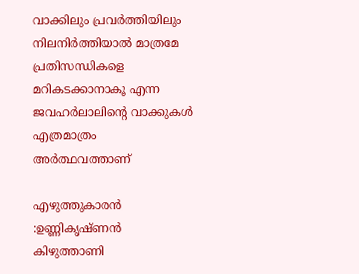വാക്കിലും പ്രവർത്തിയിലും നിലനിർത്തിയാൽ മാത്രമേ പ്രതിസന്ധികളെ മറികടക്കാനാകൂ എന്ന ജവഹർലാലിന്റെ വാക്കുകൾ എത്രമാത്രം അർത്ഥവത്താണ്

എഴുത്തുകാരൻ :ഉണ്ണികൃഷ്ണൻ കിഴുത്താണി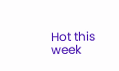Hot this week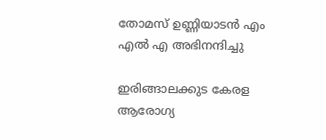തോമസ് ഉണ്ണിയാടൻ എം എൽ എ അഭിനന്ദിച്ചു

ഇരിങ്ങാലക്കുട കേരള ആരോഗ്യ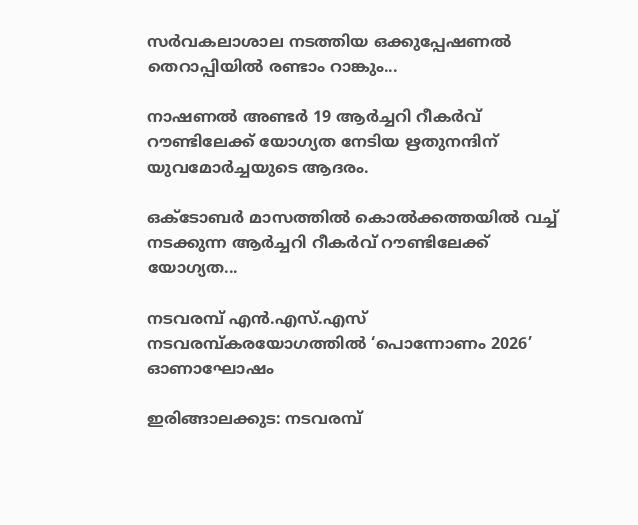സർവകലാശാല നടത്തിയ ഒക്കുപ്പേഷണൽ തെറാപ്പിയിൽ രണ്ടാം റാങ്കും...

നാഷണൽ അണ്ടർ 19 ആർച്ചറി റീകർവ് റൗണ്ടിലേക്ക് യോഗ്യത നേടിയ ഋതുനന്ദിന് യുവമോർച്ചയുടെ ആദരം.

ഒക്ടോബർ മാസത്തിൽ കൊൽക്കത്തയിൽ വച്ച് നടക്കുന്ന ആർച്ചറി റീകർവ് റൗണ്ടിലേക്ക് യോഗ്യത...

നടവരമ്പ് എൻ.എസ്.എസ് നടവരമ്പ്കരയോഗത്തിൽ ‘പൊന്നോണം 2026’ ഓണാഘോഷം

ഇരിങ്ങാലക്കുട: നടവരമ്പ്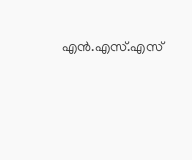എൻ.എസ്.എസ്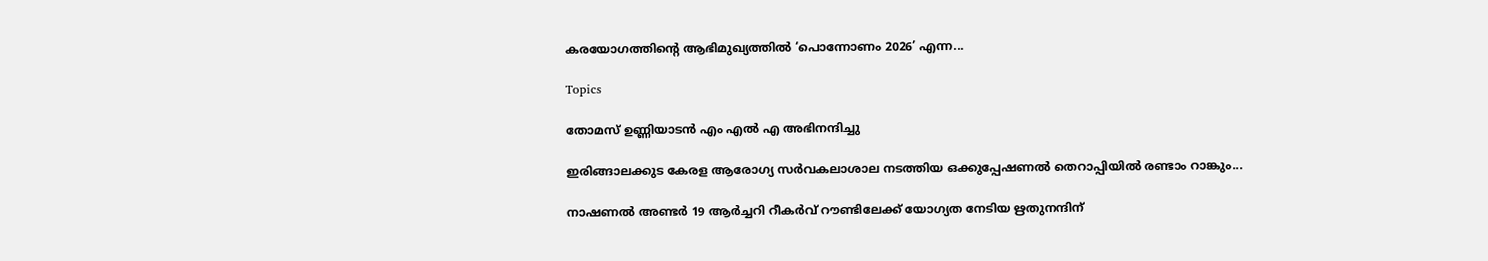കരയോഗത്തിന്റെ ആഭിമുഖ്യത്തിൽ ‘പൊന്നോണം 2026’ എന്ന...

Topics

തോമസ് ഉണ്ണിയാടൻ എം എൽ എ അഭിനന്ദിച്ചു

ഇരിങ്ങാലക്കുട കേരള ആരോഗ്യ സർവകലാശാല നടത്തിയ ഒക്കുപ്പേഷണൽ തെറാപ്പിയിൽ രണ്ടാം റാങ്കും...

നാഷണൽ അണ്ടർ 19 ആർച്ചറി റീകർവ് റൗണ്ടിലേക്ക് യോഗ്യത നേടിയ ഋതുനന്ദിന്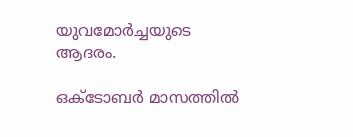യുവമോർച്ചയുടെ ആദരം.

ഒക്ടോബർ മാസത്തിൽ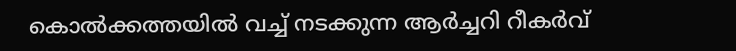കൊൽക്കത്തയിൽ വച്ച് നടക്കുന്ന ആർച്ചറി റീകർവ്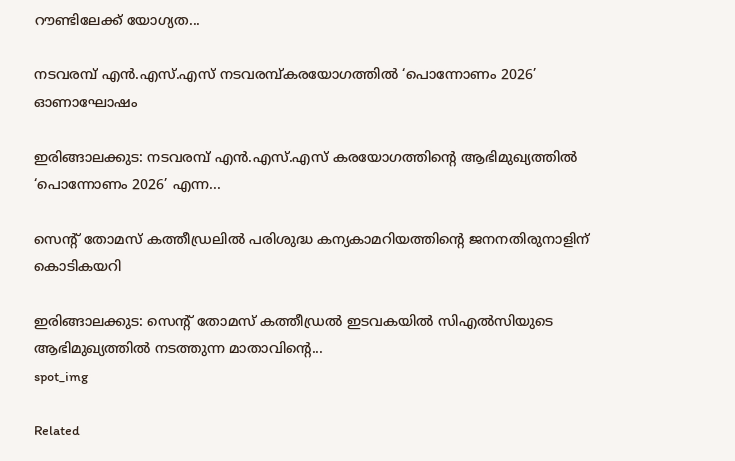റൗണ്ടിലേക്ക് യോഗ്യത...

നടവരമ്പ് എൻ.എസ്.എസ് നടവരമ്പ്കരയോഗത്തിൽ ‘പൊന്നോണം 2026’ ഓണാഘോഷം

ഇരിങ്ങാലക്കുട: നടവരമ്പ് എൻ.എസ്.എസ് കരയോഗത്തിന്റെ ആഭിമുഖ്യത്തിൽ ‘പൊന്നോണം 2026’ എന്ന...

സെന്റ് തോമസ് കത്തീഡ്രലില്‍ പരിശുദ്ധ കന്യകാമറിയത്തിന്റെ ജനനതിരുനാളിന് കൊടികയറി

ഇരിങ്ങാലക്കുട: സെന്റ് തോമസ് കത്തീഡ്രല്‍ ഇടവകയില്‍ സിഎല്‍സിയുടെ ആഭിമുഖ്യത്തില്‍ നടത്തുന്ന മാതാവിന്റെ...
spot_img

Related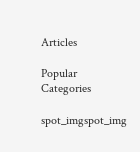Articles

Popular Categories

spot_imgspot_img